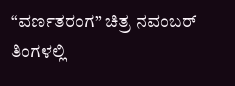“ವರ್ಣತರಂಗ” ಚಿತ್ರ ನವಂಬರ್ ತಿಂಗಳಲ್ಲಿ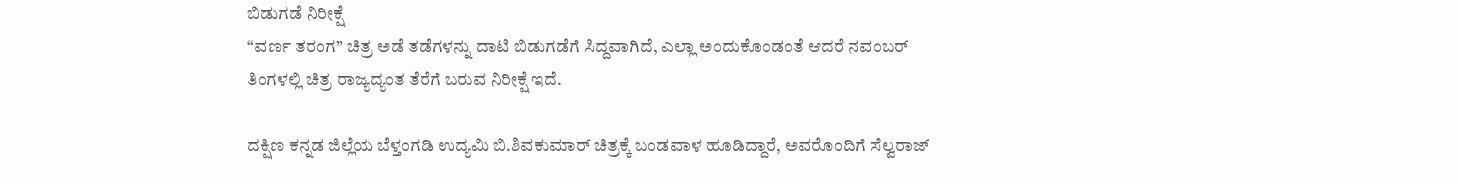ಬಿಡುಗಡೆ ನಿರೀಕ್ಷೆ
“ವರ್ಣ ತರಂಗ” ಚಿತ್ರ ಅಡೆ ತಡೆಗಳನ್ನು ದಾಟಿ ಬಿಡುಗಡೆಗೆ ಸಿದ್ದವಾಗಿದೆ, ಎಲ್ಲಾ ಅಂದುಕೊಂಡಂತೆ ಆದರೆ ನವಂಬರ್ ತಿಂಗಳಲ್ಲಿ ಚಿತ್ರ ರಾಜ್ಯದ್ಯಂತ ತೆರೆಗೆ ಬರುವ ನಿರೀಕ್ಷೆ ಇದೆ.

ದಕ್ಷಿಣ ಕನ್ನಡ ಜಿಲ್ಲೆಯ ಬೆಳ್ತಂಗಡಿ ಉದ್ಯಮಿ ಬಿ.ಶಿವಕುಮಾರ್ ಚಿತ್ರಕ್ಕೆ ಬಂಡವಾಳ ಹೂಡಿದ್ದಾರೆ, ಅವರೊಂದಿಗೆ ಸೆಲ್ವರಾಜ್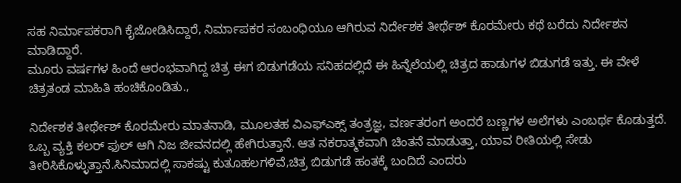ಸಹ ನಿರ್ಮಾಪಕರಾಗಿ ಕೈಜೋಡಿಸಿದ್ದಾರೆ, ನಿರ್ಮಾಪಕರ ಸಂಬಂಧಿಯೂ ಆಗಿರುವ ನಿರ್ದೇಶಕ ತೀರ್ಥೆಶ್ ಕೊರಮೇರು ಕಥೆ ಬರೆದು ನಿರ್ದೇಶನ ಮಾಡಿದ್ದಾರೆ.
ಮೂರು ವರ್ಷಗಳ ಹಿಂದೆ ಆರಂಭವಾಗಿದ್ದ ಚಿತ್ರ ಈಗ ಬಿಡುಗಡೆಯ ಸನಿಹದಲ್ಲಿದೆ ಈ ಹಿನ್ನೆಲೆಯಲ್ಲಿ ಚಿತ್ರದ ಹಾಡುಗಳ ಬಿಡುಗಡೆ ಇತ್ತು. ಈ ವೇಳೆ ಚಿತ್ರತಂಡ ಮಾಹಿತಿ ಹಂಚಿಕೊಂಡಿತು.,

ನಿರ್ದೇಶಕ ತೀರ್ಥೇಶ್ ಕೊರಮೇರು ಮಾತನಾಡಿ, ಮೂಲತಹ ವಿಎಫ್ಎಕ್ಸ್ ತಂತ್ರಜ್ಞ, ವರ್ಣತರಂಗ ಅಂದರೆ ಬಣ್ಣಗಳ ಅಲೆಗಳು ಎಂಬರ್ಥ ಕೊಡುತ್ತದೆ. ಒಬ್ಬ ವ್ಯಕ್ತಿ ಕಲರ್ ಫುಲ್ ಆಗಿ ನಿಜ ಜೀವನದಲ್ಲಿ ಹೇಗಿರುತ್ತಾನೆ. ಆತ ನಕರಾತ್ಮಕವಾಗಿ ಚಿಂತನೆ ಮಾಡುತ್ತಾ, ಯಾವ ರೀತಿಯಲ್ಲಿ ಸೇಡು ತೀರಿಸಿಕೊಳ್ಳುತ್ತಾನೆ.ಸಿನಿಮಾದಲ್ಲಿ ಸಾಕಷ್ಟು ಕುತೂಹಲಗಳಿವೆ,ಚಿತ್ರ ಬಿಡುಗಡೆ ಹಂತಕ್ಕೆ ಬಂದಿದೆ ಎಂದರು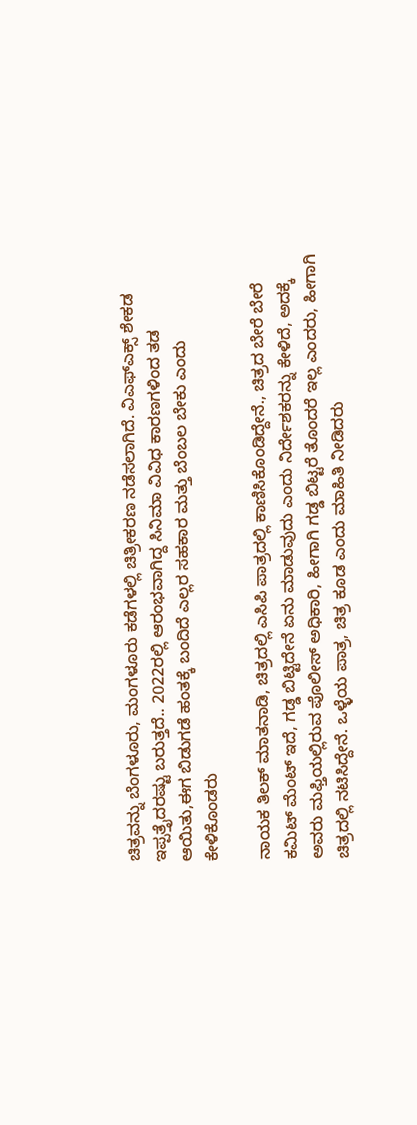ಚಿತ್ರವನ್ನು ಬೆಂಗಳೂರು, ಮಂಗಳೂರು ಕಡೆಗಳಲ್ಲಿ ಚಿತ್ರೀಕರಣ ನಡೆಸಲಾಗಿದೆ. ವಿಎಫ್ಎಕ್ಸ್ ಶೇಕಡ ಇಪ್ಪತ್ತೈದರಷ್ಟು ಬರುತ್ತದೆ.. 2022ರಲ್ಲಿ ಆರಂಭವಾಗಿದ್ದ ಸಿನಿಮಾ ವಿವಿಧ ಕಾರಣಗಳಿಂದ ತಡ ಆಯಿತು,ಈಗ ಬಿಡುಗಡೆ ಹಂತಕ್ಕೆ ಬಂದಿದೆ ಎಲ್ಲರ ಸಹಕಾರ ಮತ್ತು ಬೆಂಬಲ ಬೇಕು ಎಂದು ಕೇಳಿಕೊಂಡರು

ನಾಯಕ ತಿಲಕ್ ಮಾತನಾಡಿ, ಚಿತ್ರದಲ್ಲಿ ಎಸಿಪಿ ಪಾತ್ರದಲ್ಲಿ ಕಾಣಿಸಿಕೊಂಡಿದ್ದೇನೆ., ಚಿತ್ರದ ಬೇರೆ ಬೇರೆ ಕಮಿಟ್ ಮೆಂಟ್ ಇದೆ, ಗಡ್ಡ ಬಿಟ್ಟಿದೇನೆ ಏನು ಮಾಡುವುದು ಎಂದು ನಿರ್ದೇಶಕರನ್ನು ಕೇಳಿದೆ, ಅದಕ್ಕೆ ಅವರು ಮಫ್ತಿಯಲ್ಲಿರುವ ಪೊಲೀಸ್ ಅಧಿಕಾರಿ, ಹೀಗಾಗಿ ಗಡ್ಡ ಬಿಟ್ಟರೆ ತೊಂದರೆ ಇಲ್ಲ ಎಂದರು, ಹೀಗಾಗಿ ಚಿತ್ರದಲ್ಲಿ ನಟಿಸಿದ್ದೇನೆ. ಒಳ್ಳೆಯ ಪಾತ್ರ, ಚಿತ್ರ ಕೂಡ ಎಂದು ಮಾಹಿತಿ ನೀಡಿದರು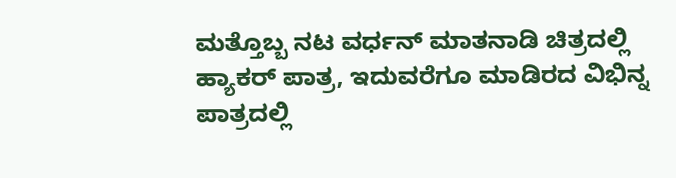ಮತ್ತೊಬ್ಬ ನಟ ವರ್ಧನ್ ಮಾತನಾಡಿ ಚಿತ್ರದಲ್ಲಿ ಹ್ಯಾಕರ್ ಪಾತ್ರ, ಇದುವರೆಗೂ ಮಾಡಿರದ ವಿಭಿನ್ನ ಪಾತ್ರದಲ್ಲಿ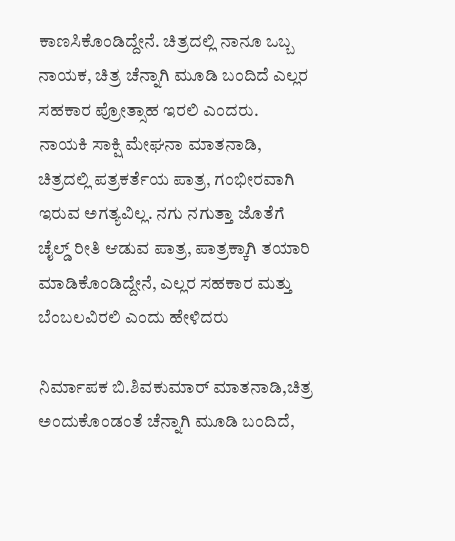ಕಾಣಸಿಕೊಂಡಿದ್ದೇನೆ. ಚಿತ್ರದಲ್ಲಿ ನಾನೂ ಒಬ್ಬ ನಾಯಕ, ಚಿತ್ರ ಚೆನ್ನಾಗಿ ಮೂಡಿ ಬಂದಿದೆ ಎಲ್ಲರ ಸಹಕಾರ ಪ್ರೋತ್ಸಾಹ ಇರಲಿ ಎಂದರು.
ನಾಯಕಿ ಸಾಕ್ಷಿ ಮೇಘನಾ ಮಾತನಾಡಿ, ಚಿತ್ರದಲ್ಲಿ ಪತ್ರಕರ್ತೆಯ ಪಾತ್ರ, ಗಂಭೀರವಾಗಿ ಇರುವ ಅಗತ್ಯವಿಲ್ಲ. ನಗು ನಗುತ್ತಾ ಜೊತೆಗೆ ಚೈಲ್ಡ್ ರೀತಿ ಆಡುವ ಪಾತ್ರ, ಪಾತ್ರಕ್ಕಾಗಿ ತಯಾರಿ ಮಾಡಿಕೊಂಡಿದ್ದೇನೆ, ಎಲ್ಲರ ಸಹಕಾರ ಮತ್ತು ಬೆಂಬಲವಿರಲಿ ಎಂದು ಹೇಳಿದರು

ನಿರ್ಮಾಪಕ ಬಿ.ಶಿವಕುಮಾರ್ ಮಾತನಾಡಿ,ಚಿತ್ರ ಅಂದುಕೊಂಡಂತೆ ಚೆನ್ನಾಗಿ ಮೂಡಿ ಬಂದಿದೆ,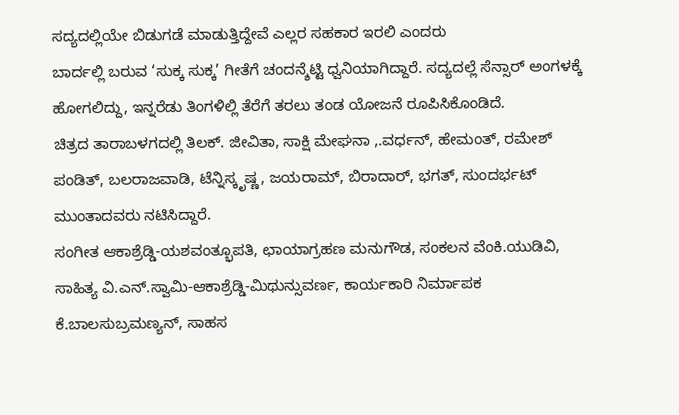ಸದ್ಯದಲ್ಲಿಯೇ ಬಿಡುಗಡೆ ಮಾಡುತ್ತಿದ್ದೇವೆ ಎಲ್ಲರ ಸಹಕಾರ ಇರಲಿ ಎಂದರು
ಬಾರ್ದಲ್ಲಿ ಬರುವ ‘ಸುಕ್ಕ ಸುಕ್ಕ’ ಗೀತೆಗೆ ಚಂದನ್ಶೆಟ್ಟಿ ಧ್ವನಿಯಾಗಿದ್ದಾರೆ. ಸದ್ಯದಲ್ಲೆ ಸೆನ್ಸಾರ್ ಅಂಗಳಕ್ಕೆ ಹೋಗಲಿದ್ದು, ಇನ್ನರೆಡು ತಿಂಗಳಿಲ್ಲಿ ತೆರೆಗೆ ತರಲು ತಂಡ ಯೋಜನೆ ರೂಪಿಸಿಕೊಂಡಿದೆ.
ಚಿತ್ರದ ತಾರಾಬಳಗದಲ್ಲಿ ತಿಲಕ್. ಜೀವಿತಾ, ಸಾಕ್ಷಿ ಮೇಘನಾ ,.ವರ್ಧನ್, ಹೇಮಂತ್, ರಮೇಶ್ ಪಂಡಿತ್, ಬಲರಾಜವಾಡಿ, ಟೆನ್ನಿಸ್ಕೃಷ್ಣ, ಜಯರಾಮ್, ಬಿರಾದಾರ್, ಭಗತ್, ಸುಂದರ್ಭಟ್ ಮುಂತಾದವರು ನಟಿಸಿದ್ದಾರೆ.
ಸಂಗೀತ ಆಕಾಶ್ರೆಡ್ಡಿ-ಯಶವಂತ್ಭೂಪತಿ, ಛಾಯಾಗ್ರಹಣ ಮನುಗೌಡ, ಸಂಕಲನ ವೆಂಕಿ.ಯುಡಿವಿ, ಸಾಹಿತ್ಯ ವಿ.ಎನ್.ಸ್ವಾಮಿ-ಆಕಾಶ್ರೆಡ್ಡಿ-ಮಿಥುನ್ಸುವರ್ಣ, ಕಾರ್ಯಕಾರಿ ನಿರ್ಮಾಪಕ ಕೆ.ಬಾಲಸುಬ್ರಮಣ್ಯನ್, ಸಾಹಸ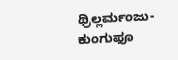ಥ್ರಿಲ್ಲರ್ಮಂಜು-ಕುಂಗುಫೂ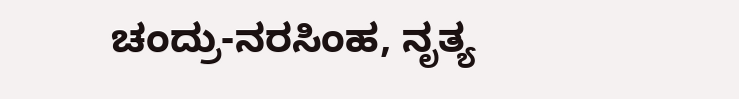ಚಂದ್ರು-ನರಸಿಂಹ, ನೃತ್ಯ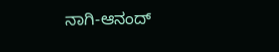ನಾಗಿ-ಆನಂದ್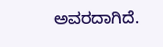ಅವರದಾಗಿದೆ.